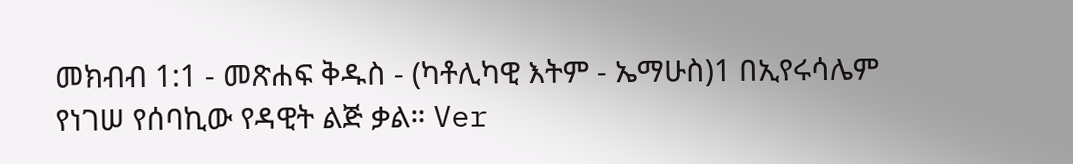መክብብ 1:1 - መጽሐፍ ቅዱስ - (ካቶሊካዊ እትም - ኤማሁስ)1 በኢየሩሳሌም የነገሠ የሰባኪው የዳዊት ልጅ ቃል። Ver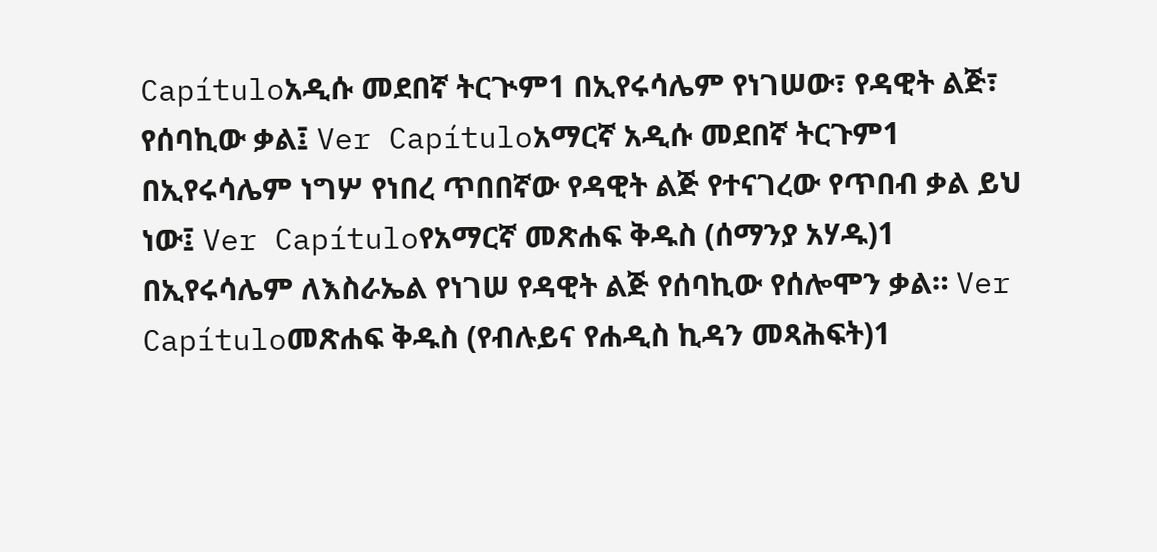Capítuloአዲሱ መደበኛ ትርጒም1 በኢየሩሳሌም የነገሠው፣ የዳዊት ልጅ፣ የሰባኪው ቃል፤ Ver Capítuloአማርኛ አዲሱ መደበኛ ትርጉም1 በኢየሩሳሌም ነግሦ የነበረ ጥበበኛው የዳዊት ልጅ የተናገረው የጥበብ ቃል ይህ ነው፤ Ver Capítuloየአማርኛ መጽሐፍ ቅዱስ (ሰማንያ አሃዱ)1 በኢየሩሳሌም ለእስራኤል የነገሠ የዳዊት ልጅ የሰባኪው የሰሎሞን ቃል። Ver Capítuloመጽሐፍ ቅዱስ (የብሉይና የሐዲስ ኪዳን መጻሕፍት)1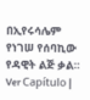በኢየሩሳሌም የነገሠ የሰባኪው የዳዊት ልጅ ቃል። Ver Capítulo |